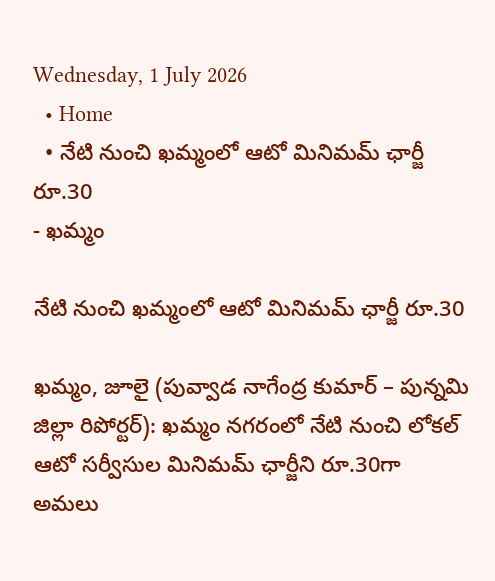Wednesday, 1 July 2026
  • Home
  • నేటి నుంచి ఖమ్మంలో ఆటో మినిమమ్ ఛార్జీ రూ.30
- ఖమ్మం

నేటి నుంచి ఖమ్మంలో ఆటో మినిమమ్ ఛార్జీ రూ.30

ఖమ్మం, జూలై (పువ్వాడ నాగేంద్ర కుమార్ – పున్నమి జిల్లా రిపోర్టర్): ఖమ్మం నగరంలో నేటి నుంచి లోకల్ ఆటో సర్వీసుల మినిమమ్ ఛార్జీని రూ.30గా అమలు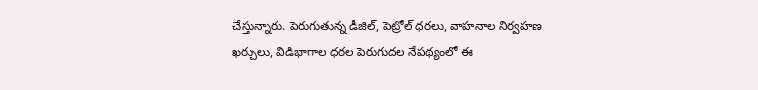చేస్తున్నారు. పెరుగుతున్న డీజిల్, పెట్రోల్ ధరలు, వాహనాల నిర్వహణ ఖర్చులు, విడిభాగాల ధరల పెరుగుదల నేపథ్యంలో ఈ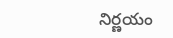నిర్ణయం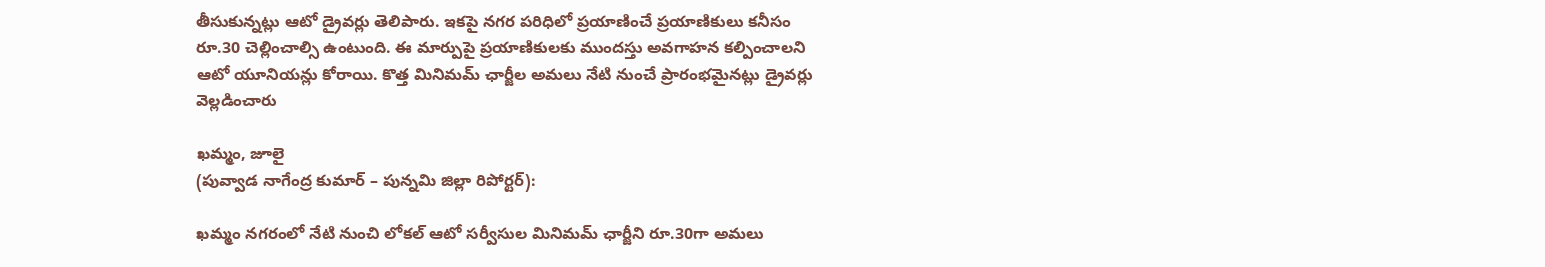తీసుకున్నట్లు ఆటో డ్రైవర్లు తెలిపారు. ఇకపై నగర పరిధిలో ప్రయాణించే ప్రయాణికులు కనీసం రూ.30 చెల్లించాల్సి ఉంటుంది. ఈ మార్పుపై ప్రయాణికులకు ముందస్తు అవగాహన కల్పించాలని ఆటో యూనియన్లు కోరాయి. కొత్త మినిమమ్ ఛార్జీల అమలు నేటి నుంచే ప్రారంభమైనట్లు డ్రైవర్లు వెల్లడించారు

ఖమ్మం, జూలై
(పువ్వాడ నాగేంద్ర కుమార్ – పున్నమి జిల్లా రిపోర్టర్):

ఖమ్మం నగరంలో నేటి నుంచి లోకల్ ఆటో సర్వీసుల మినిమమ్ ఛార్జీని రూ.30గా అమలు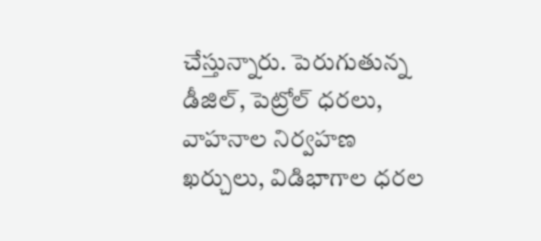చేస్తున్నారు. పెరుగుతున్న డీజిల్, పెట్రోల్ ధరలు, వాహనాల నిర్వహణ ఖర్చులు, విడిభాగాల ధరల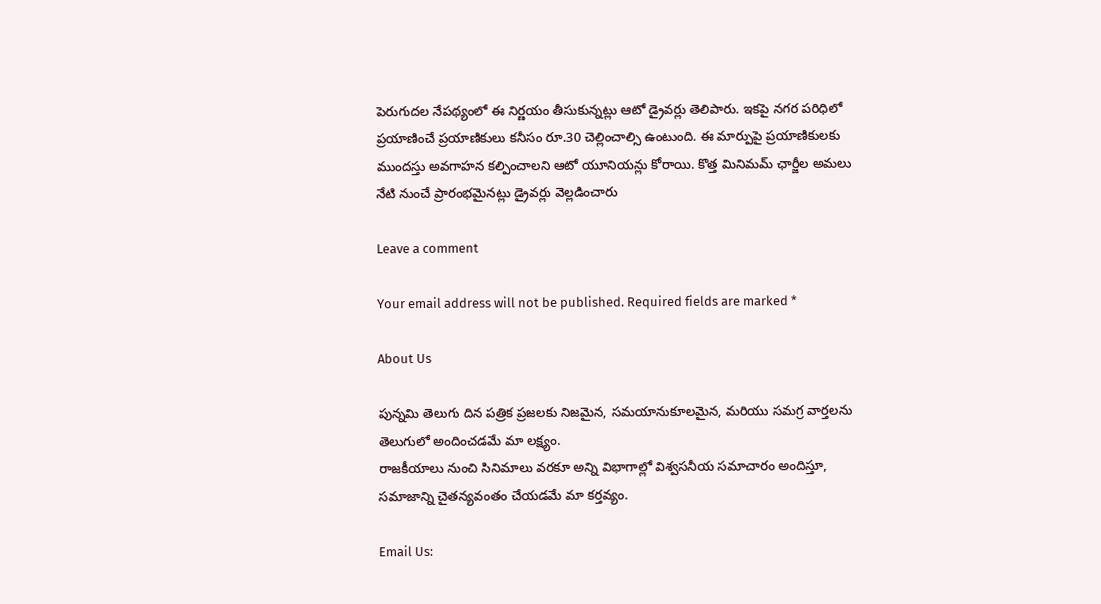పెరుగుదల నేపథ్యంలో ఈ నిర్ణయం తీసుకున్నట్లు ఆటో డ్రైవర్లు తెలిపారు. ఇకపై నగర పరిధిలో ప్రయాణించే ప్రయాణికులు కనీసం రూ.30 చెల్లించాల్సి ఉంటుంది. ఈ మార్పుపై ప్రయాణికులకు ముందస్తు అవగాహన కల్పించాలని ఆటో యూనియన్లు కోరాయి. కొత్త మినిమమ్ ఛార్జీల అమలు నేటి నుంచే ప్రారంభమైనట్లు డ్రైవర్లు వెల్లడించారు

Leave a comment

Your email address will not be published. Required fields are marked *

About Us

పున్నమి తెలుగు దిన పత్రిక ప్రజలకు నిజమైన, సమయానుకూలమైన, మరియు సమగ్ర వార్తలను తెలుగులో అందించడమే మా లక్ష్యం.
రాజకీయాలు నుంచి సినిమాలు వరకూ అన్ని విభాగాల్లో విశ్వసనీయ సమాచారం అందిస్తూ, సమాజాన్ని చైతన్యవంతం చేయడమే మా కర్తవ్యం.

Email Us: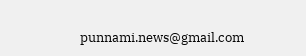punnami.news@gmail.com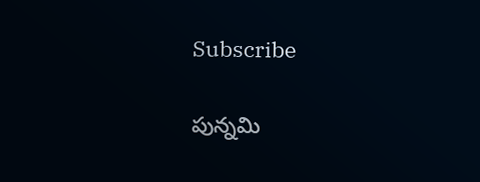Subscribe

పున్నమి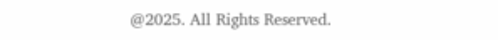@2025. All Rights Reserved.